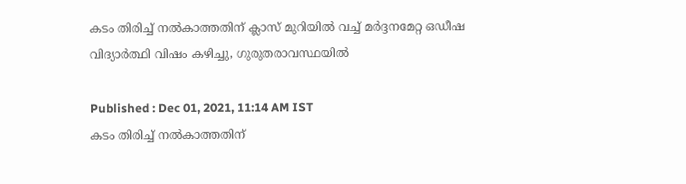കടം തിരിച്ച് നൽകാത്തതിന് ക്ലാസ് മുറിയിൽ വച്ച് മർദ്ദനമേറ്റ ഒഡീഷ വിദ്യാർത്ഥി വിഷം കഴിച്ചു, ഗുരുതരാവസ്ഥയിൽ

Published : Dec 01, 2021, 11:14 AM IST
കടം തിരിച്ച് നൽകാത്തതിന്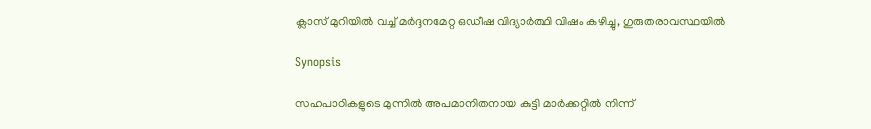ക്ലാസ് മുറിയിൽ വച്ച് മർദ്ദനമേറ്റ ഒഡീഷ വിദ്യാർത്ഥി വിഷം കഴിച്ചു, ഗുരുതരാവസ്ഥയിൽ

Synopsis

സഹപാഠികളുടെ മുന്നിൽ അപമാനിതനായ കുട്ടി മാർക്കറ്റിൽ നിന്ന്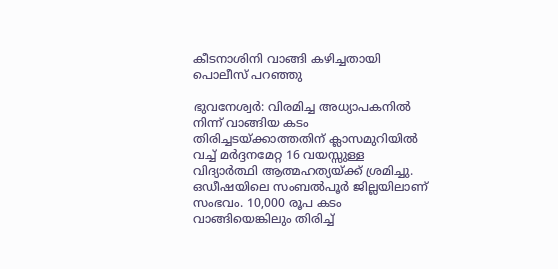കീടനാശിനി വാങ്ങി കഴിച്ചതായി പൊലീസ് പറഞ്ഞു

ഭുവനേശ്വർ: വിരമിച്ച അധ്യാപകനിൽ നിന്ന് വാങ്ങിയ കടം തിരിച്ചടയ്ക്കാത്തതിന് ക്ലാസമുറിയിൽ വച്ച് മർദ്ദനമേറ്റ 16 വയസ്സുള്ള വിദ്യാർത്ഥി ആത്മഹത്യയ്ക്ക് ശ്രമിച്ചു. ഒഡീഷയിലെ സംബൽപൂർ ജില്ലയിലാണ് സംഭവം. 10,000 രൂപ കടം വാങ്ങിയെങ്കിലും തിരിച്ച്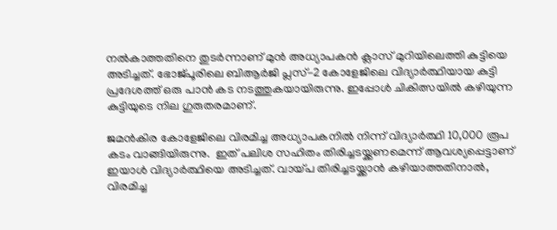നൽകാത്തതിനെ തുടർന്നാണ് മുൻ അധ്യാപകൻ ക്ലാസ് മുറിയിലെത്തി കുട്ടിയെ അടിച്ചത്. ഭോജ്പൂരിലെ ബിആർജി പ്ലസ്-2 കോളേജിലെ വിദ്യാർത്ഥിയായ കുട്ടി പ്രദേശത്ത് ഒരു പാൻ കട നടത്തുകയായിരുന്നു. ഇപ്പോൾ ചികിത്സയിൽ കഴിയുന്ന കുട്ടിയുടെ നില ഗുരുതരമാണ്.

ജമൻകിര കോളേജിലെ വിരമിച്ച അധ്യാപകനിൽ നിന്ന് വിദ്യാർത്ഥി 10,000 രൂപ കടം വാങ്ങിയിരുന്നു.  ഇത് പലിശ സഹിതം തിരിച്ചടയ്ക്കണമെന്ന് ആവശ്യപ്പെട്ടാണ് ഇയാൾ വിദ്യാർത്ഥിയെ അടിച്ചത്. വായ്പ തിരിച്ചടയ്ക്കാൻ കഴിയാത്തതിനാൽ, വിരമിച്ച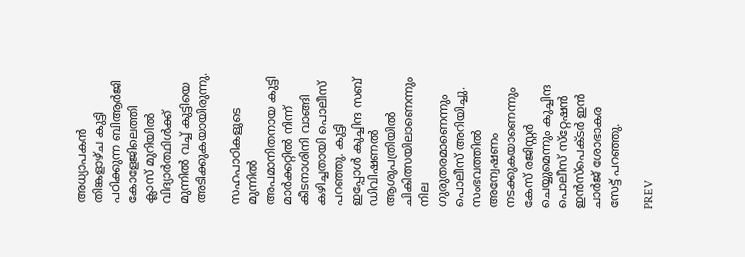അധ്യാപകൻ തിങ്കളാഴ്ച കുട്ടി പഠിക്കുന്ന ബിആർജി കോളേജിലെത്തി ക്ലാസ് മുറിയിൽ വിദ്യാർത്ഥിൾക്ക് മുന്നിൽ വച്ച് കുട്ടിയെ അടിക്കുകയായിരുന്നു.

സഹപാഠികളുടെ മുന്നിൽ അപമാനിതനായ കുട്ടി മാർക്കറ്റിൽ നിന്ന് കീടനാശിനി വാങ്ങി കഴിച്ചതായി പൊലീസ് പറഞ്ഞു. കുട്ടി ഇപ്പോൾ കുച്ചിന്ദ സബ് ഡിവിഷണൽ ആശുപത്രിയിൽ ചികിത്സയിലാണെന്നും നില ഗുരുതരമാണെന്നും പൊലീസ് അറിയിച്ചു. സംഭവത്തിൽ അന്വേഷണം നടക്കുകയാണെന്നും കേസ് രജിസ്റ്റർ ചെയ്യുമെന്നും കുച്ചിന്ദ പൊലീസ് സ്‌റ്റേഷൻ ഇൻസ്‌പെക്ടർ ഇൻ ചാർജ് ശോഭാകര സേട്ട് പറഞ്ഞു.

PREV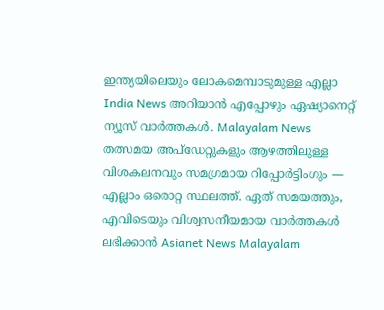ഇന്ത്യയിലെയും ലോകമെമ്പാടുമുള്ള എല്ലാ India News അറിയാൻ എപ്പോഴും ഏഷ്യാനെറ്റ് ന്യൂസ് വാർത്തകൾ. Malayalam News   തത്സമയ അപ്‌ഡേറ്റുകളും ആഴത്തിലുള്ള വിശകലനവും സമഗ്രമായ റിപ്പോർട്ടിംഗും — എല്ലാം ഒരൊറ്റ സ്ഥലത്ത്. ഏത് സമയത്തും, എവിടെയും വിശ്വസനീയമായ വാർത്തകൾ ലഭിക്കാൻ Asianet News Malayalam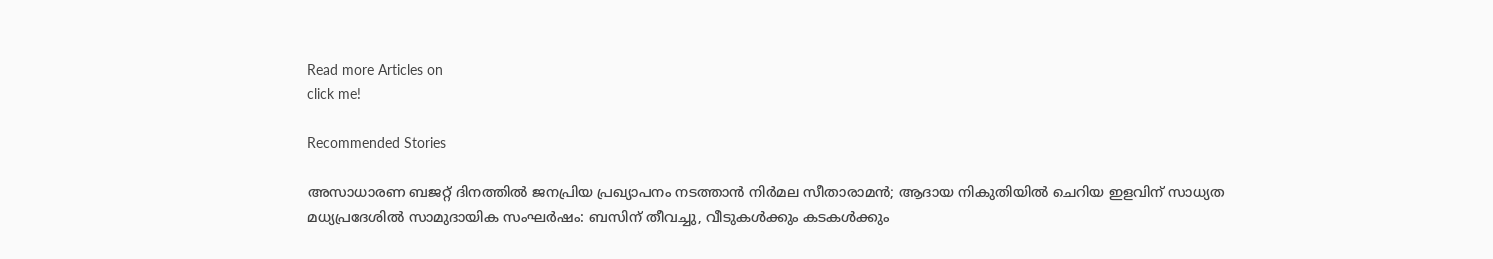Read more Articles on
click me!

Recommended Stories

അസാധാരണ ബജറ്റ് ദിനത്തിൽ ജനപ്രിയ പ്രഖ്യാപനം നടത്താൻ നിർമല സീതാരാമൻ; ആദായ നികുതിയിൽ ചെറിയ ഇളവിന് സാധ്യത
മധ്യപ്രദേശിൽ സാമുദായിക സംഘർഷം: ബസിന് തീവച്ചു, വീടുകൾക്കും കടകൾക്കും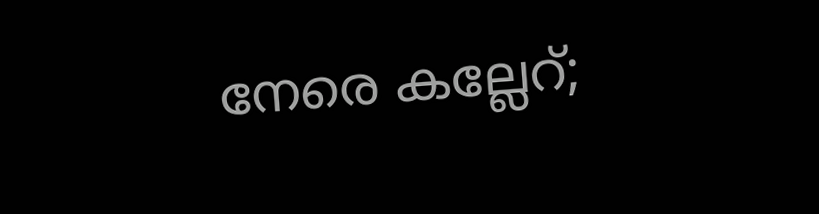നേരെ കല്ലേറ്;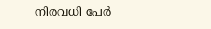നിരവധി പേർ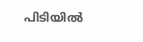പിടിയിൽ